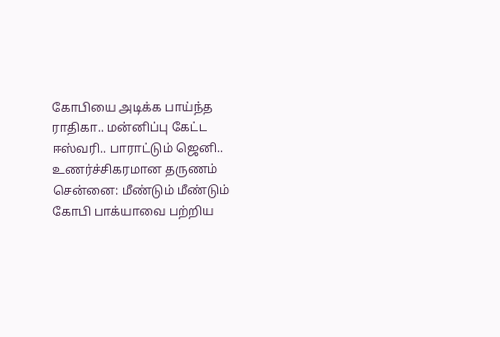கோபியை அடிக்க பாய்ந்த ராதிகா.. மன்னிப்பு கேட்ட ஈஸ்வரி.. பாராட்டும் ஜெனி.. உணர்ச்சிகரமான தருணம்
சென்னை: மீண்டும் மீண்டும் கோபி பாக்யாவை பற்றிய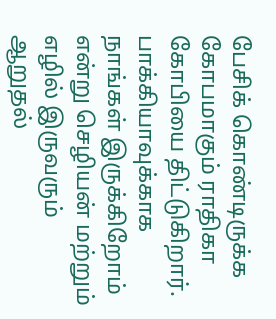பேசிக் கொண்டிருக்க கோபமாகும் ராதிகா கோபியை திட்டுகிறார்.
பாக்கியாவுக்காக நாங்கள் இருக்கிறோம் என்று செழியன் மற்றும் எழில் இருவரும் ஆறுதல்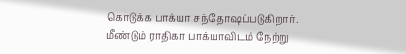கொடுக்க பாக்யா சந்தோஷப்படுகிறார்.
மீண்டும் ராதிகா பாக்யாவிடம் நேற்று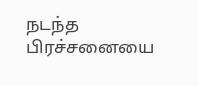நடந்த பிரச்சனையை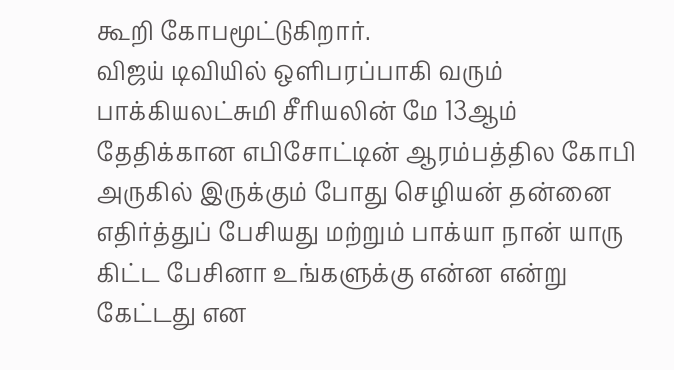கூறி கோபமூட்டுகிறார்.
விஜய் டிவியில் ஒளிபரப்பாகி வரும் பாக்கியலட்சுமி சீரியலின் மே 13ஆம் தேதிக்கான எபிசோட்டின் ஆரம்பத்தில கோபி அருகில் இருக்கும் போது செழியன் தன்னை எதிர்த்துப் பேசியது மற்றும் பாக்யா நான் யாரு கிட்ட பேசினா உங்களுக்கு என்ன என்று கேட்டது என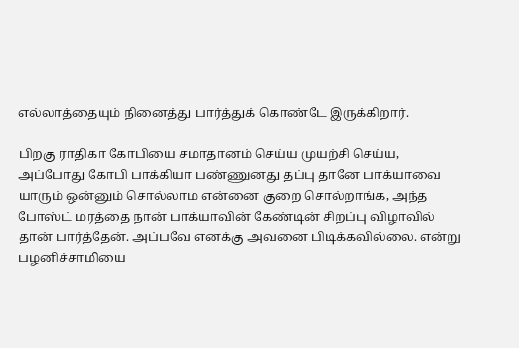எல்லாத்தையும் நினைத்து பார்த்துக் கொண்டே இருக்கிறார்.

பிறகு ராதிகா கோபியை சமாதானம் செய்ய முயற்சி செய்ய, அப்போது கோபி பாக்கியா பண்ணுனது தப்பு தானே பாக்யாவை யாரும் ஒன்னும் சொல்லாம என்னை குறை சொல்றாங்க, அந்த போஸ்ட் மரத்தை நான் பாக்யாவின் கேண்டின் சிறப்பு விழாவில் தான் பார்த்தேன். அப்பவே எனக்கு அவனை பிடிக்கவில்லை. என்று பழனிச்சாமியை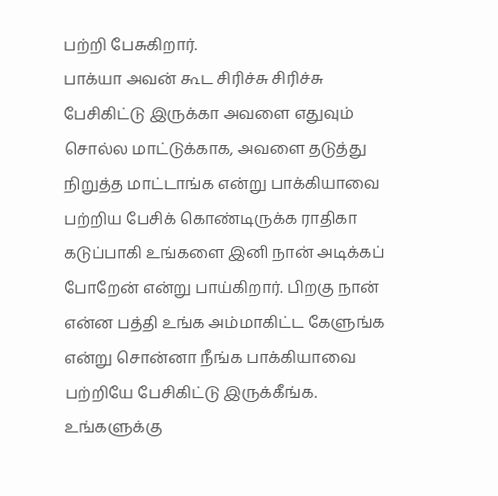பற்றி பேசுகிறார்.
பாக்யா அவன் கூட சிரிச்சு சிரிச்சு பேசிகிட்டு இருக்கா அவளை எதுவும் சொல்ல மாட்டுக்காக, அவளை தடுத்து நிறுத்த மாட்டாங்க என்று பாக்கியாவை பற்றிய பேசிக் கொண்டிருக்க ராதிகா கடுப்பாகி உங்களை இனி நான் அடிக்கப் போறேன் என்று பாய்கிறார். பிறகு நான் என்ன பத்தி உங்க அம்மாகிட்ட கேளுங்க என்று சொன்னா நீங்க பாக்கியாவை பற்றியே பேசிகிட்டு இருக்கீங்க. உங்களுக்கு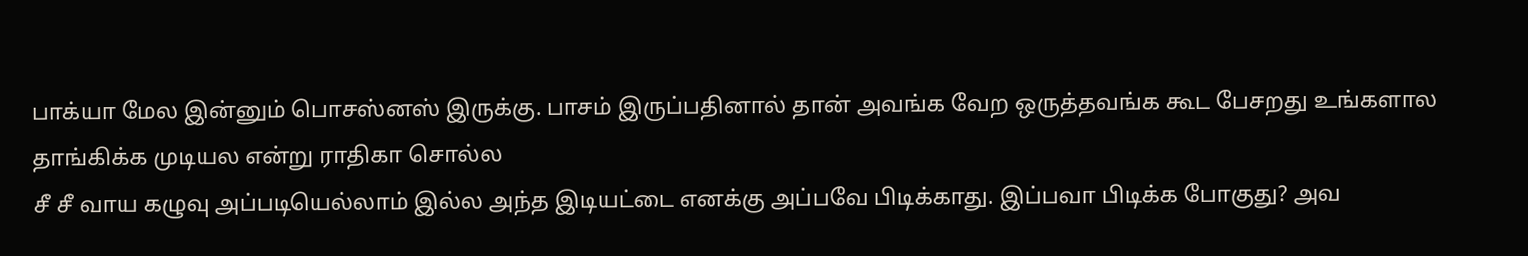பாக்யா மேல இன்னும் பொசஸ்னஸ் இருக்கு. பாசம் இருப்பதினால் தான் அவங்க வேற ஒருத்தவங்க கூட பேசறது உங்களால தாங்கிக்க முடியல என்று ராதிகா சொல்ல
சீ சீ வாய கழுவு அப்படியெல்லாம் இல்ல அந்த இடியட்டை எனக்கு அப்பவே பிடிக்காது. இப்பவா பிடிக்க போகுது? அவ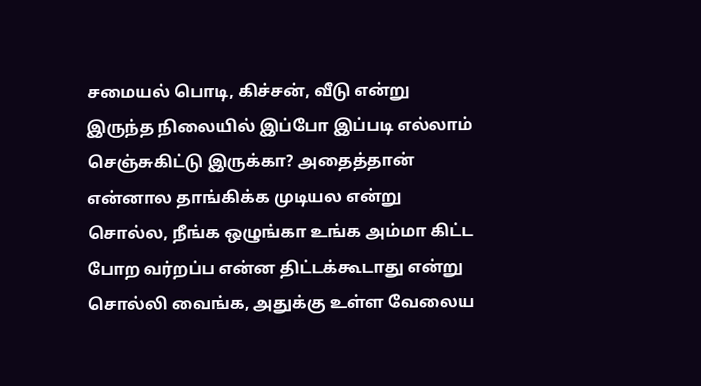சமையல் பொடி, கிச்சன், வீடு என்று இருந்த நிலையில் இப்போ இப்படி எல்லாம் செஞ்சுகிட்டு இருக்கா? அதைத்தான் என்னால தாங்கிக்க முடியல என்று சொல்ல, நீங்க ஒழுங்கா உங்க அம்மா கிட்ட போற வர்றப்ப என்ன திட்டக்கூடாது என்று சொல்லி வைங்க, அதுக்கு உள்ள வேலைய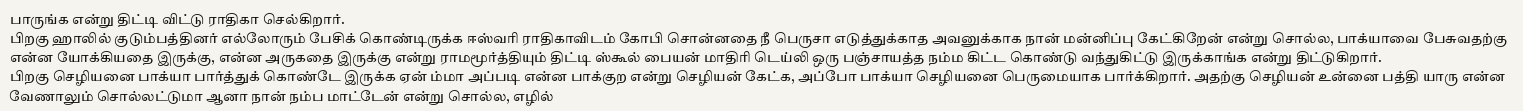பாருங்க என்று திட்டி விட்டு ராதிகா செல்கிறார்.
பிறகு ஹாலில் குடும்பத்தினர் எல்லோரும் பேசிக் கொண்டிருக்க ஈஸ்வரி ராதிகாவிடம் கோபி சொன்னதை நீ பெருசா எடுத்துக்காத அவனுக்காக நான் மன்னிப்பு கேட்கிறேன் என்று சொல்ல, பாக்யாவை பேசுவதற்கு என்ன யோக்கியதை இருக்கு, என்ன அருகதை இருக்கு என்று ராமமூர்த்தியும் திட்டி ஸ்கூல் பையன் மாதிரி டெய்லி ஒரு பஞ்சாயத்த நம்ம கிட்ட கொண்டு வந்துகிட்டு இருக்காங்க என்று திட்டுகிறார்.
பிறகு செழியனை பாக்யா பார்த்துக் கொண்டே இருக்க ஏன் ம்மா அப்படி என்ன பாக்குற என்று செழியன் கேட்க, அப்போ பாக்யா செழியனை பெருமையாக பார்க்கிறார். அதற்கு செழியன் உன்னை பத்தி யாரு என்ன வேணாலும் சொல்லட்டுமா ஆனா நான் நம்ப மாட்டேன் என்று சொல்ல, எழில்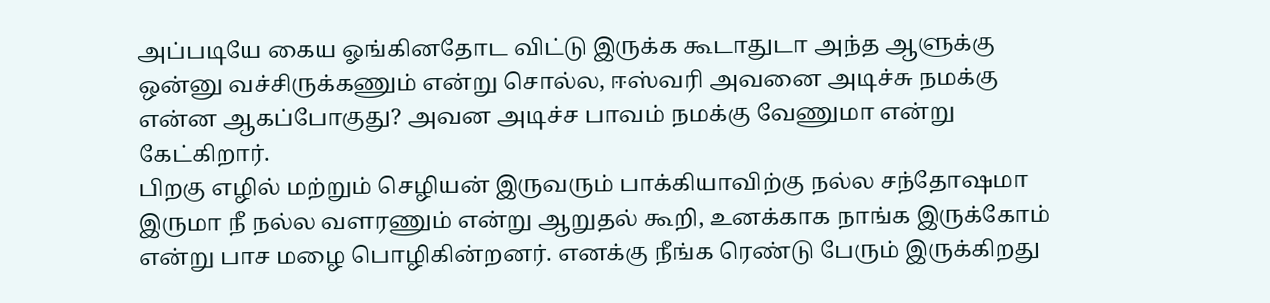அப்படியே கைய ஓங்கினதோட விட்டு இருக்க கூடாதுடா அந்த ஆளுக்கு ஒன்னு வச்சிருக்கணும் என்று சொல்ல, ஈஸ்வரி அவனை அடிச்சு நமக்கு என்ன ஆகப்போகுது? அவன அடிச்ச பாவம் நமக்கு வேணுமா என்று கேட்கிறார்.
பிறகு எழில் மற்றும் செழியன் இருவரும் பாக்கியாவிற்கு நல்ல சந்தோஷமா இருமா நீ நல்ல வளரணும் என்று ஆறுதல் கூறி, உனக்காக நாங்க இருக்கோம் என்று பாச மழை பொழிகின்றனர். எனக்கு நீங்க ரெண்டு பேரும் இருக்கிறது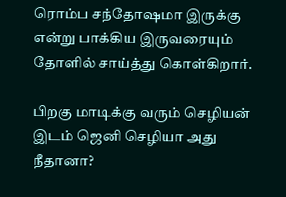ரொம்ப சந்தோஷமா இருக்கு என்று பாக்கிய இருவரையும் தோளில் சாய்த்து கொள்கிறார்.

பிறகு மாடிக்கு வரும் செழியன் இடம் ஜெனி செழியா அது நீதானா?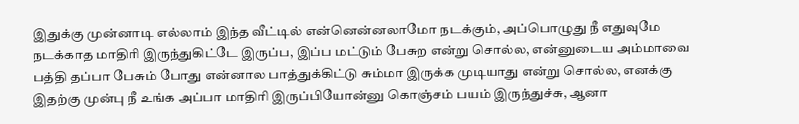இதுக்கு முன்னாடி எல்லாம் இந்த வீட்டில் என்னென்னலாமோ நடக்கும், அப்பொழுது நீ எதுவுமே நடக்காத மாதிரி இருந்துகிட்டே இருப்ப, இப்ப மட்டும் பேசுற என்று சொல்ல, என்னுடைய அம்மாவை பத்தி தப்பா பேசும் போது என்னால பாத்துக்கிட்டு சும்மா இருக்க முடியாது என்று சொல்ல, எனக்கு இதற்கு முன்பு நீ உங்க அப்பா மாதிரி இருப்பியோன்னு கொஞ்சம் பயம் இருந்துச்சு, ஆனா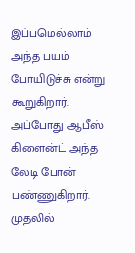இப்பமெல்லாம் அந்த பயம் போயிடுச்சு என்று கூறுகிறார்.
அப்போது ஆபீஸ் கிளைன்ட் அந்த லேடி போன் பண்ணுகிறார். முதலில்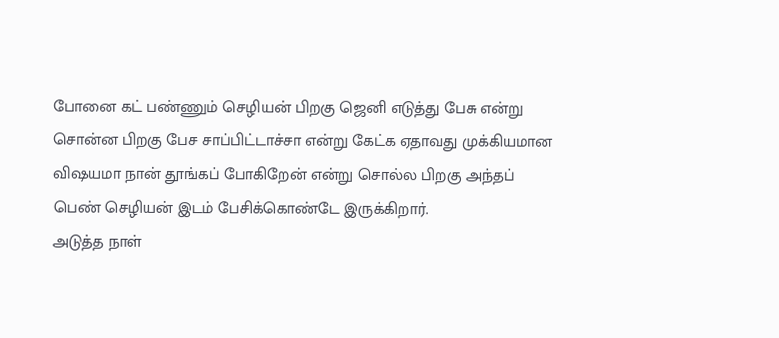போனை கட் பண்ணும் செழியன் பிறகு ஜெனி எடுத்து பேசு என்று சொன்ன பிறகு பேச சாப்பிட்டாச்சா என்று கேட்க ஏதாவது முக்கியமான விஷயமா நான் தூங்கப் போகிறேன் என்று சொல்ல பிறகு அந்தப் பெண் செழியன் இடம் பேசிக்கொண்டே இருக்கிறார்.
அடுத்த நாள்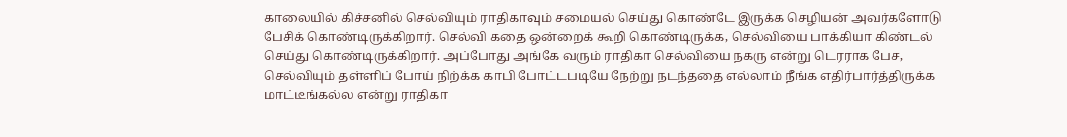காலையில் கிச்சனில் செல்வியும் ராதிகாவும் சமையல் செய்து கொண்டே இருக்க செழியன் அவர்களோடு பேசிக் கொண்டிருக்கிறார். செல்வி கதை ஒன்றைக் கூறி கொண்டிருக்க, செல்வியை பாக்கியா கிண்டல் செய்து கொண்டிருக்கிறார். அப்போது அங்கே வரும் ராதிகா செல்வியை நகரு என்று டெரராக பேச, செல்வியும் தள்ளிப் போய் நிற்க்க காபி போட்டபடியே நேற்று நடந்ததை எல்லாம் நீங்க எதிர்பார்த்திருக்க மாட்டீங்கல்ல என்று ராதிகா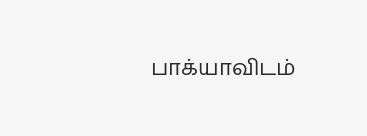பாக்யாவிடம்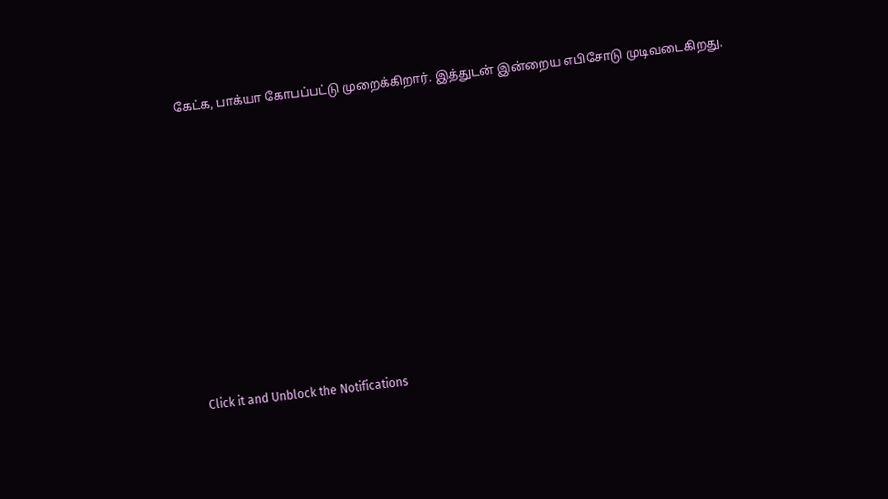கேட்க, பாக்யா கோபப்பட்டு முறைக்கிறார். இத்துடன் இன்றைய எபிசோடு முடிவடைகிறது.












Click it and Unblock the Notifications